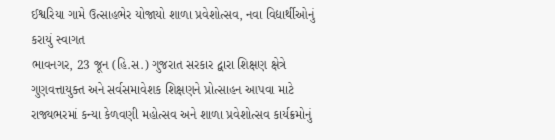ઈશ્વરિયા ગામે ઉત્સાહભેર યોજાયો શાળા પ્રવેશોત્સવ, નવા વિદ્યાર્થીઓનું કરાયું સ્વાગત
ભાવનગર, 23 જૂન (હિ.સ.) ગુજરાત સરકાર દ્વારા શિક્ષણ ક્ષેત્રે ગુણવત્તાયુક્ત અને સર્વસમાવેશક શિક્ષણને પ્રોત્સાહન આપવા માટે રાજ્યભરમાં કન્યા કેળવણી મહોત્સવ અને શાળા પ્રવેશોત્સવ કાર્યક્રમોનું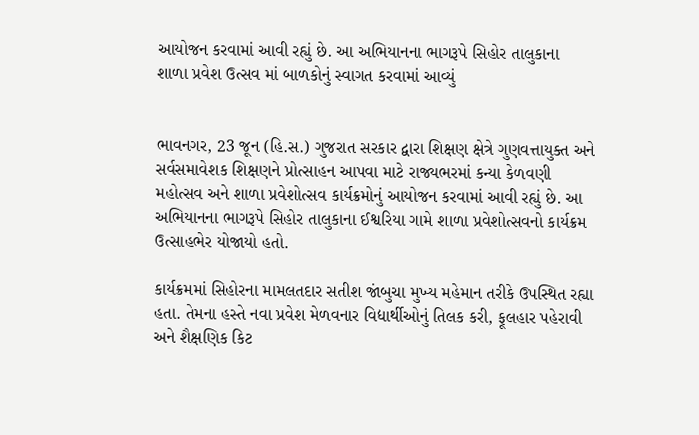આયોજન કરવામાં આવી રહ્યું છે. આ અભિયાનના ભાગરૂપે સિહોર તાલુકાના
શાળા પ્રવેશ ઉત્સવ માં બાળકોનું સ્વાગત કરવામાં આવ્યું


ભાવનગર, 23 જૂન (હિ.સ.) ગુજરાત સરકાર દ્વારા શિક્ષણ ક્ષેત્રે ગુણવત્તાયુક્ત અને સર્વસમાવેશક શિક્ષણને પ્રોત્સાહન આપવા માટે રાજ્યભરમાં કન્યા કેળવણી મહોત્સવ અને શાળા પ્રવેશોત્સવ કાર્યક્રમોનું આયોજન કરવામાં આવી રહ્યું છે. આ અભિયાનના ભાગરૂપે સિહોર તાલુકાના ઈશ્વરિયા ગામે શાળા પ્રવેશોત્સવનો કાર્યક્રમ ઉત્સાહભેર યોજાયો હતો.

કાર્યક્રમમાં સિહોરના મામલતદાર સતીશ જાંબુચા મુખ્ય મહેમાન તરીકે ઉપસ્થિત રહ્યા હતા. તેમના હસ્તે નવા પ્રવેશ મેળવનાર વિદ્યાર્થીઓનું તિલક કરી, ફૂલહાર પહેરાવી અને શૈક્ષણિક કિટ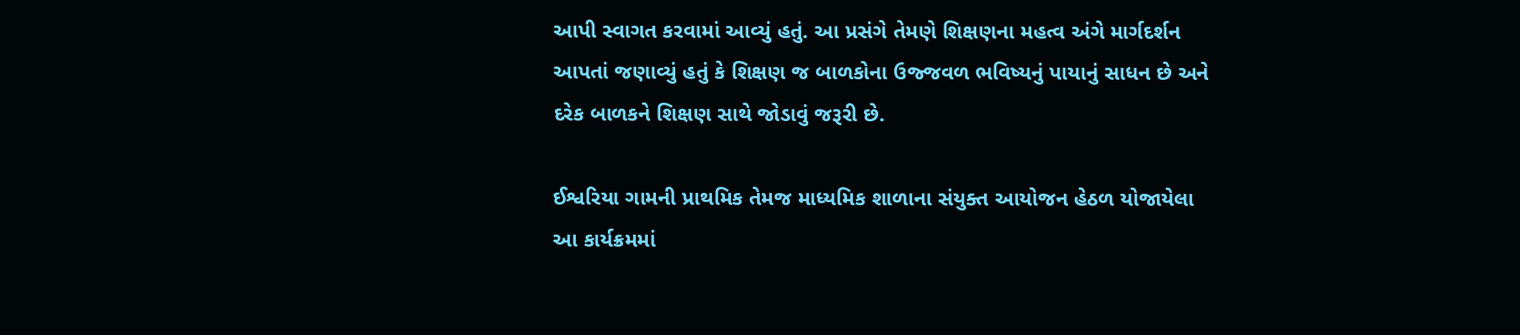આપી સ્વાગત કરવામાં આવ્યું હતું. આ પ્રસંગે તેમણે શિક્ષણના મહત્વ અંગે માર્ગદર્શન આપતાં જણાવ્યું હતું કે શિક્ષણ જ બાળકોના ઉજ્જવળ ભવિષ્યનું પાયાનું સાધન છે અને દરેક બાળકને શિક્ષણ સાથે જોડાવું જરૂરી છે.

ઈશ્વરિયા ગામની પ્રાથમિક તેમજ માધ્યમિક શાળાના સંયુક્ત આયોજન હેઠળ યોજાયેલા આ કાર્યક્રમમાં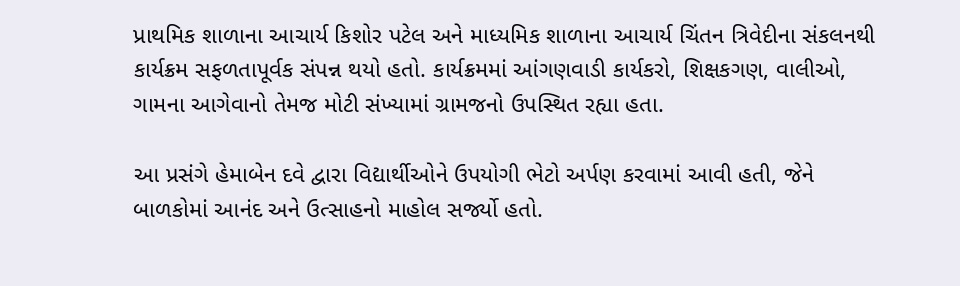પ્રાથમિક શાળાના આચાર્ય કિશોર પટેલ અને માધ્યમિક શાળાના આચાર્ય ચિંતન ત્રિવેદીના સંકલનથી કાર્યક્રમ સફળતાપૂર્વક સંપન્ન થયો હતો. કાર્યક્રમમાં આંગણવાડી કાર્યકરો, શિક્ષકગણ, વાલીઓ, ગામના આગેવાનો તેમજ મોટી સંખ્યામાં ગ્રામજનો ઉપસ્થિત રહ્યા હતા.

આ પ્રસંગે હેમાબેન દવે દ્વારા વિદ્યાર્થીઓને ઉપયોગી ભેટો અર્પણ કરવામાં આવી હતી, જેને બાળકોમાં આનંદ અને ઉત્સાહનો માહોલ સર્જ્યો હતો.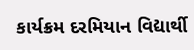કાર્યક્રમ દરમિયાન વિદ્યાર્થી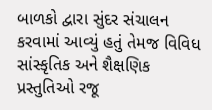બાળકો દ્વારા સુંદર સંચાલન કરવામાં આવ્યું હતું તેમજ વિવિધ સાંસ્કૃતિક અને શૈક્ષણિક પ્રસ્તુતિઓ રજૂ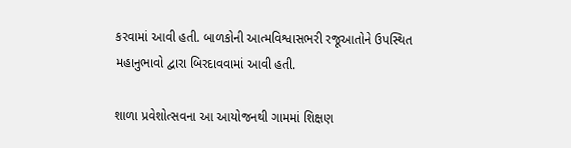કરવામાં આવી હતી. બાળકોની આત્મવિશ્વાસભરી રજૂઆતોને ઉપસ્થિત મહાનુભાવો દ્વારા બિરદાવવામાં આવી હતી.

શાળા પ્રવેશોત્સવના આ આયોજનથી ગામમાં શિક્ષણ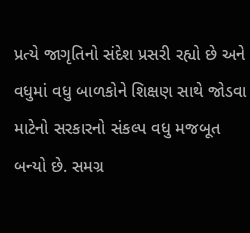પ્રત્યે જાગૃતિનો સંદેશ પ્રસરી રહ્યો છે અને વધુમાં વધુ બાળકોને શિક્ષણ સાથે જોડવા માટેનો સરકારનો સંકલ્પ વધુ મજબૂત બન્યો છે. સમગ્ર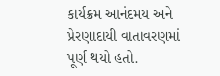કાર્યક્રમ આનંદમય અને પ્રેરણાદાયી વાતાવરણમાં પૂર્ણ થયો હતો.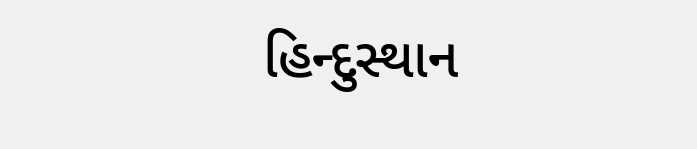હિન્દુસ્થાન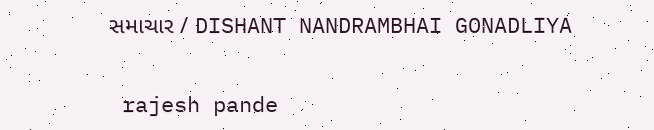સમાચાર / DISHANT NANDRAMBHAI GONADLIYA


 rajesh pande